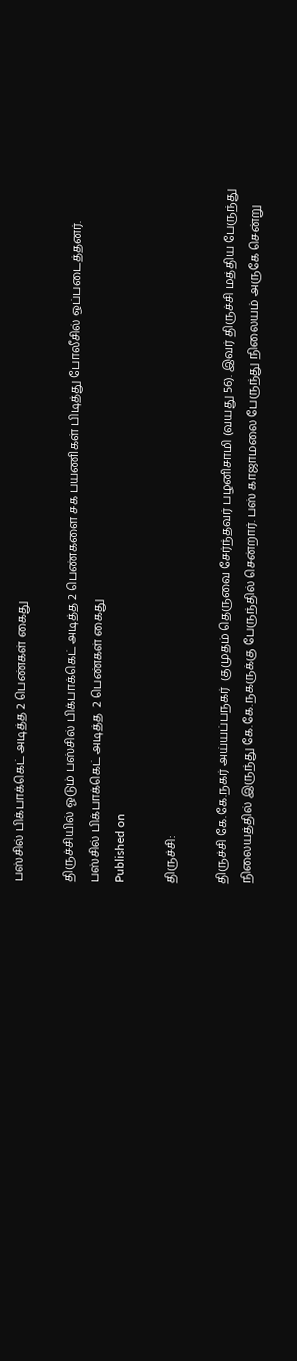பஸ்சில் பிக்பாக்கெட் அடித்த 2 பெண்கள் கைது

திருச்சியில் ஓடும் பஸ்சில் பிக்பாக்கெட் அடித்த 2 பெண்களை சக பயணிகள் பிடித்து போலீசில் ஒப்படைத்தனர்.
பஸ்சில் பிக்பாக்கெட் அடித்த  2 பெண்கள் கைது
Published on

திருச்சி:

திருச்சி கே.கே.நகர் அய்யப்பநகர்  குமுதம் தெருவை சேர்ந்தவர் பழனிசாமி (வயது 56). இவர் திருச்சி மத்திய பேருந்து  நிலையத்தில் இருந்து கே.கே.நகருக்கு பேருந்தில் சென்றார். பஸ் காஜாமலை பேருந்து நிலையம் அருகே சென்று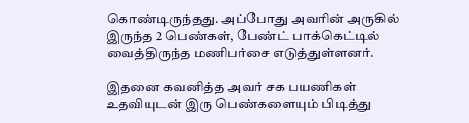கொண்டிருந்தது. அப்போது அவரின் அருகில் இருந்த 2 பெண்கள், பேண்ட் பாக்கெட்டில் வைத்திருந்த மணிபர்சை எடுத்துள்ளனர்.

இதனை கவனித்த அவர் சக பயணிகள் உதவியுடன் இரு பெண்களையும் பிடித்து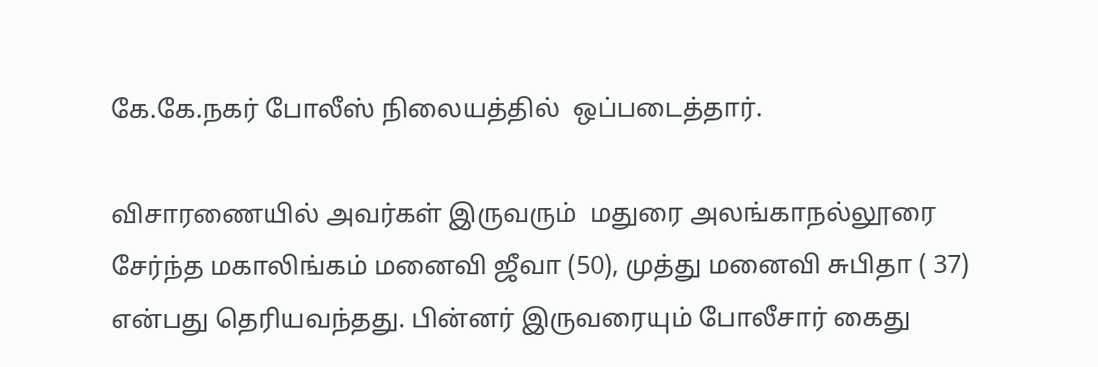கே.கே.நகர் போலீஸ் நிலையத்தில்  ஒப்படைத்தார்.

விசாரணையில் அவர்கள் இருவரும்  மதுரை அலங்காநல்லூரை சேர்ந்த மகாலிங்கம் மனைவி ஜீவா (50), முத்து மனைவி சுபிதா ( 37) என்பது தெரியவந்தது. பின்னர் இருவரையும் போலீசார் கைது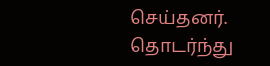செய்தனர். தொடர்ந்து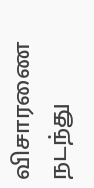விசாரணை நடந்து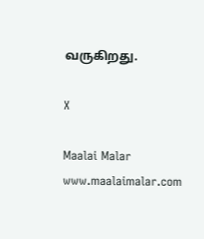வருகிறது.

X

Maalai Malar
www.maalaimalar.com